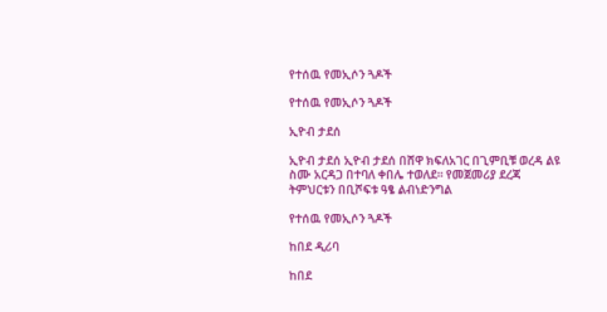የተሰዉ የመኢሶን ጓዶች

የተሰዉ የመኢሶን ጓዶች

ኢዮብ ታደሰ

ኢዮብ ታደሰ ኢዮብ ታደሰ በሸዋ ክፍለአገር በጊምቢቹ ወረዳ ልዩ ስሙ አርዳጋ በተባለ ቀበሌ ተወለደ። የመጀመሪያ ደረጃ ትምህርቱን በቢሾፍቱ ዓፄ ልብነድንግል

የተሰዉ የመኢሶን ጓዶች

ከበደ ዲሪባ

ከበደ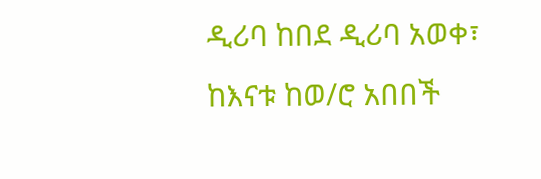ዲሪባ ከበደ ዲሪባ አወቀ፣ ከእናቱ ከወ/ሮ አበበች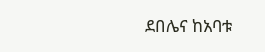ደበሌና ከአባቱ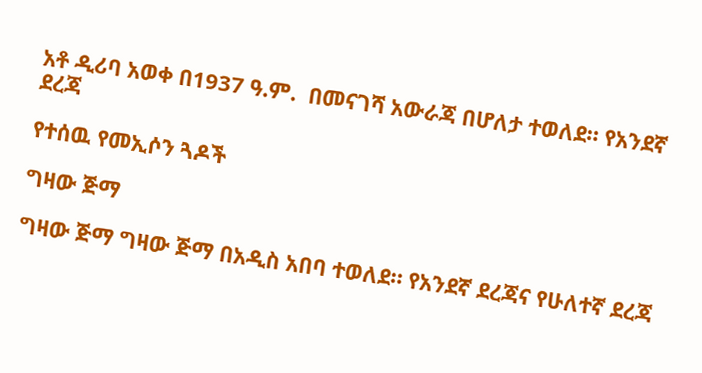አቶ ዲሪባ አወቀ በ1937 ዓ.ም.  በመናገሻ አውራጃ በሆለታ ተወለደ። የአንደኛ ደረጃ

የተሰዉ የመኢሶን ጓዶች

ግዛው ጅማ

ግዛው ጅማ ግዛው ጅማ በአዲስ አበባ ተወለደ። የአንደኛ ደረጃና የሁለተኛ ደረጃ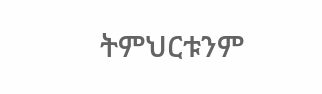ትምህርቱንም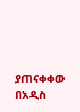ያጠናቀቀው በአዲስ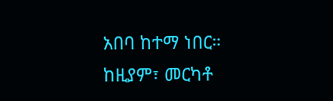አበባ ከተማ ነበር። ከዚያም፣ መርካቶ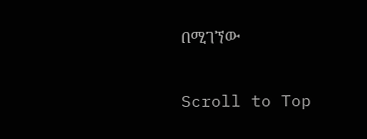በሚገኘው

Scroll to Top